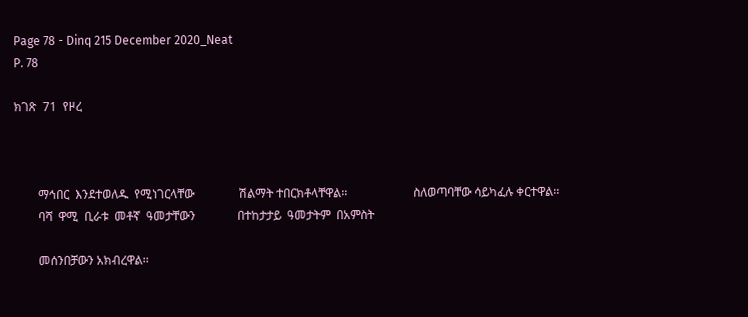Page 78 - Dinq 215 December 2020_Neat
P. 78

ክገጽ  71  የዞረ



        ማኅበር  እንደተወለዱ  የሚነገርላቸው               ሽልማት ተበርክቶላቸዋል፡፡                      ስለወጣባቸው ሳይካፈሉ ቀርተዋል፡፡
        ባሻ  ዋሚ  ቢራቱ  መቶኛ  ዓመታቸውን              በተከታታይ  ዓመታትም  በአምስት

        መሰንበቻውን አክብረዋል፡፡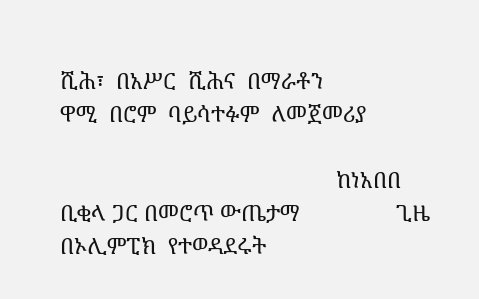ሺሕ፣  በአሥር  ሺሕና  በማራቶን                 ዋሚ  በሮም  ባይሳተፉም  ለመጀመሪያ

                                              ከነአበበ ቢቂላ ጋር በመሮጥ ውጤታማ                ጊዜ  በኦሊምፒክ  የተወዳደሩት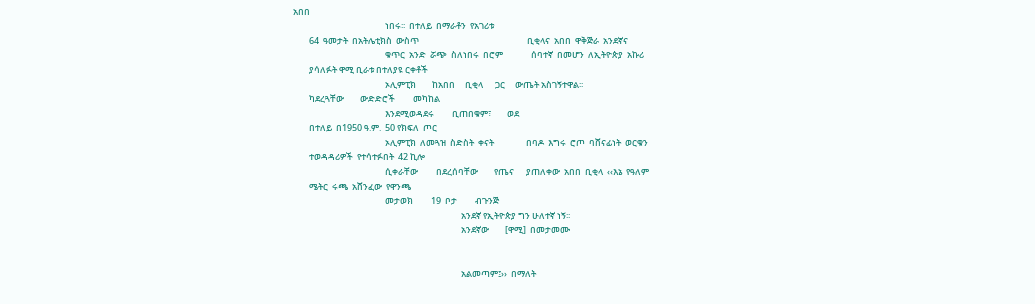አበበ
                                              ነበሩ፡፡  በተለይ  በማራቶን  የአገሪቱ
        64  ዓመታት  በአትሌቲክስ  ውስጥ                                                      ቢቂላና  አበበ  ዋቅጅራ  አንደኛና
                                              ቁጥር  አንድ  ሯጭ  ስለነበሩ  በሮም              ሰባተኛ  በመሆን  ለኢትዮጵያ  አኩሪ
        ያሳለፉት ዋሚ ቢራቱ በተለያዩ ርቀቶች
                                              ኦሊምፒክ        ከአበበ     ቢቂላ      ጋር     ውጤት አስገኝተዋል፡፡
        ካደረጓቸው        ውድድሮች         መካከል
                                              እንደሚወዳደሩ         ቢጠበቁም፣        ወደ
        በተለይ  በ1950 ዓ.ም.  50 የክፍለ  ጦር
                                              ኦሊምፒክ  ለመጓዝ  ስድስት  ቀናት                በባዶ  እግሩ  ሮጦ  ባሸናፊነት  ወርቁን
        ተወዳዳሪዎች  የተሳተፉበት  42 ኪሎ
                                              ሲቀራቸው         በደረሰባቸው        የጤና      ያጠለቀው  አበበ  ቢቂላ  ‹‹እኔ  የዓለም
        ሜትር  ሩጫ  አሸንፈው  የዋንጫ
                                              መታወክ         19  ቦታ         ብጉንጅ
                                                                                    አንደኛ የኢትዮጵያ ግን ሁለተኛ ነኝ፡፡
                                                                                    አንደኛው        [ዋሚ]  በመታመሙ


                                                                                    አልመጣም፤››  በማለት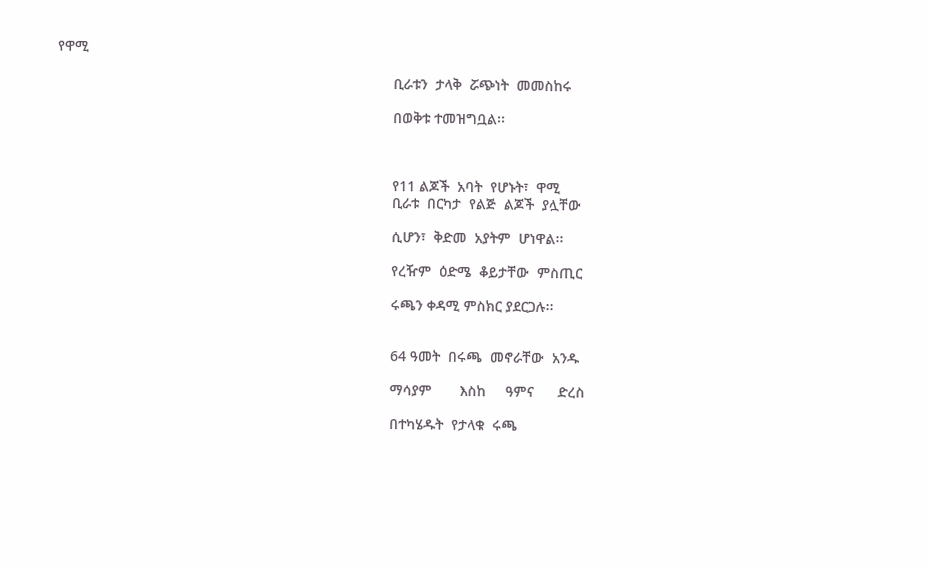የዋሚ

                                                                                    ቢራቱን  ታላቅ  ሯጭነት  መመስከሩ

                                                                                    በወቅቱ ተመዝግቧል፡፡



                                                                                    የ11 ልጆች  አባት  የሆኑት፣  ዋሚ
                                                                                    ቢራቱ  በርካታ  የልጅ  ልጆች  ያሏቸው

                                                                                    ሲሆን፣  ቅድመ  አያትም  ሆነዋል፡፡

                                                                                    የረዥም  ዕድሜ  ቆይታቸው  ምስጢር

                                                                                    ሩጫን ቀዳሚ ምስክር ያደርጋሉ፡፡


                                                                                    64 ዓመት  በሩጫ  መኖራቸው  አንዱ

                                                                                    ማሳያም       እስከ     ዓምና      ድረስ

                                                                                    በተካሄዱት  የታላቁ  ሩጫ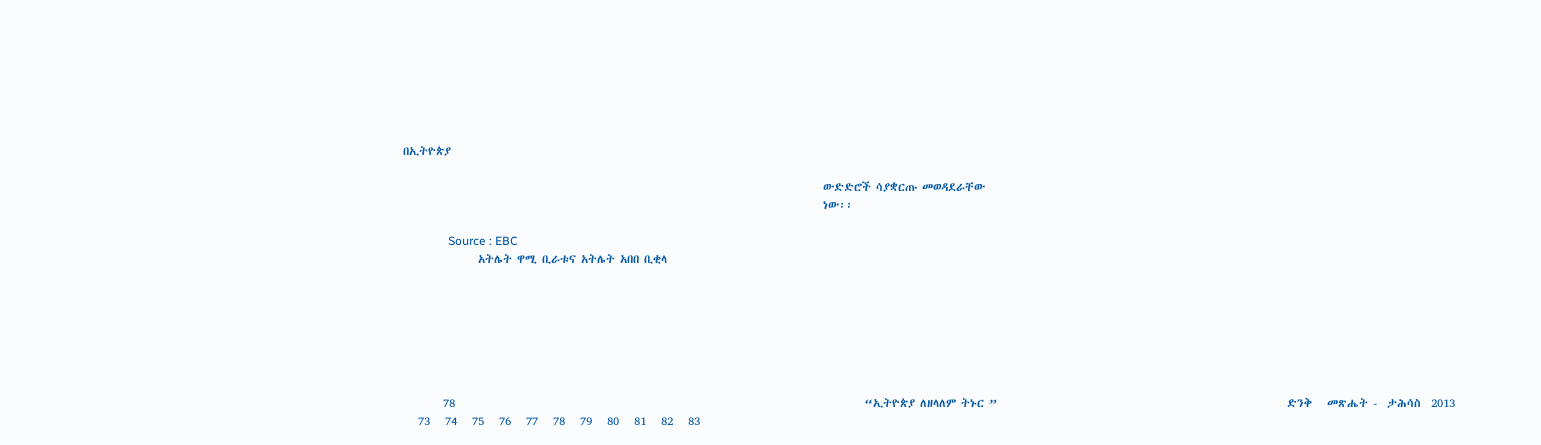በኢትዮጵያ

                                                                                    ውድድሮች ሳያቋርጡ መወዳደራቸው
                                                                                    ነው፡፡

               Source : EBC
               አትሌት ዋሚ ቢራቱና አትሌት አበበ ቢቂላ







        78                                                                                  “ኢትዮጵያ ለዘላለም ትኑር ”                                                          ድንቅ   መጽሔት -  ታሕሳስ  2013
   73   74   75   76   77   78   79   80   81   82   83